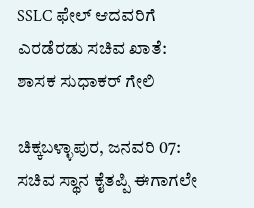SSLC ಫೇಲ್ ಆದವರಿಗೆ ಎರಡೆರಡು ಸಚಿವ ಖಾತೆ: ಶಾಸಕ ಸುಧಾಕರ್ ಗೇಲಿ

ಚಿಕ್ಕಬಳ್ಳಾಪುರ, ಜನವರಿ 07: ಸಚಿವ ಸ್ಥಾನ ಕೈತಪ್ಪಿ ಈಗಾಗಲೇ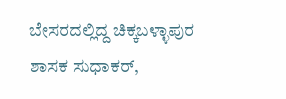ಬೇಸರದಲ್ಲಿದ್ದ ಚಿಕ್ಕಬಳ್ಳಾಪುರ ಶಾಸಕ ಸುಧಾಕರ್,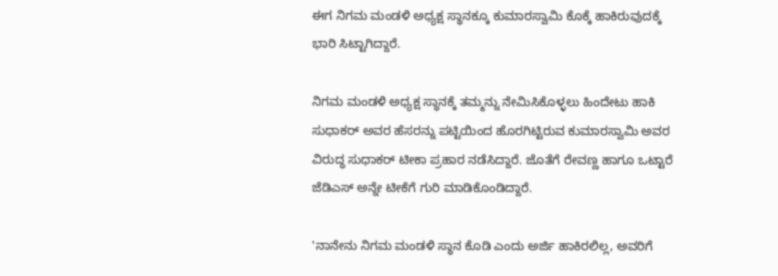ಈಗ ನಿಗಮ ಮಂಡಳಿ ಅಧ್ಯಕ್ಷ ಸ್ಥಾನಕ್ಕೂ ಕುಮಾರಸ್ವಾಮಿ ಕೊಕ್ಕೆ ಹಾಕಿರುವುದಕ್ಕೆ ಭಾರಿ ಸಿಟ್ಟಾಗಿದ್ದಾರೆ.

ನಿಗಮ ಮಂಡಳಿ ಅಧ್ಯಕ್ಷ ಸ್ಥಾನಕ್ಕೆ ತಮ್ಮನ್ನು ನೇಮಿಸಿಕೊಳ್ಳಲು ಹಿಂದೇಟು ಹಾಕಿ ಸುಧಾಕರ್ ಅವರ ಹೆಸರನ್ನು ಪಟ್ಟಿಯಿಂದ ಹೊರಗಿಟ್ಟಿರುವ ಕುಮಾರಸ್ವಾಮಿ ಅವರ ವಿರುದ್ಧ ಸುಧಾಕರ್ ಟೀಕಾ ಪ್ರಹಾರ ನಡೆಸಿದ್ದಾರೆ. ಜೊತೆಗೆ ರೇವಣ್ಣ ಹಾಗೂ ಒಟ್ಟಾರೆ ಜೆಡಿಎಸ್‌ ಅನ್ನೇ ಟೀಕೆಗೆ ಗುರಿ ಮಾಡಿಕೊಂಡಿದ್ದಾರೆ.

'ನಾನೇನು ನಿಗಮ ಮಂಡಳಿ ಸ್ಥಾನ ಕೊಡಿ ಎಂದು ಅರ್ಜಿ ಹಾಕಿರಲಿಲ್ಲ, ಅವರಿಗೆ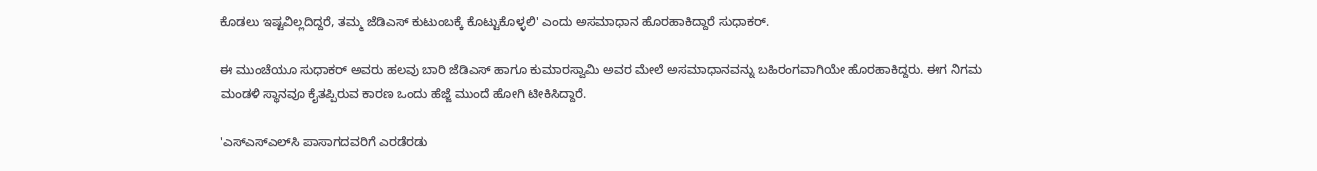ಕೊಡಲು ಇಷ್ಟವಿಲ್ಲದಿದ್ದರೆ, ತಮ್ಮ ಜೆಡಿಎಸ್‌ ಕುಟುಂಬಕ್ಕೆ ಕೊಟ್ಟುಕೊಳ್ಳಲಿ' ಎಂದು ಅಸಮಾಧಾನ ಹೊರಹಾಕಿದ್ದಾರೆ ಸುಧಾಕರ್.

ಈ ಮುಂಚೆಯೂ ಸುಧಾಕರ್ ಅವರು ಹಲವು ಬಾರಿ ಜೆಡಿಎಸ್ ಹಾಗೂ ಕುಮಾರಸ್ವಾಮಿ ಅವರ ಮೇಲೆ ಅಸಮಾಧಾನವನ್ನು ಬಹಿರಂಗವಾಗಿಯೇ ಹೊರಹಾಕಿದ್ದರು. ಈಗ ನಿಗಮ ಮಂಡಳಿ ಸ್ಥಾನವೂ ಕೈತಪ್ಪಿರುವ ಕಾರಣ ಒಂದು ಹೆಜ್ಜೆ ಮುಂದೆ ಹೋಗಿ ಟೀಕಿಸಿದ್ದಾರೆ.

'ಎಸ್‌ಎಸ್‌ಎಲ್‌ಸಿ ಪಾಸಾಗದವರಿಗೆ ಎರಡೆರಡು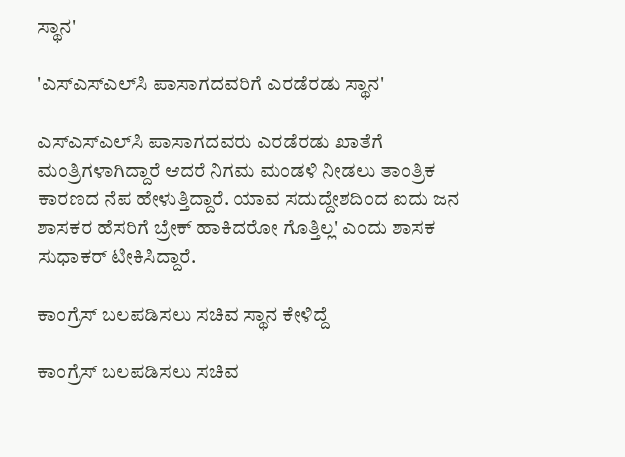ಸ್ಥಾನ'

'ಎಸ್‌ಎಸ್‌ಎಲ್‌ಸಿ ಪಾಸಾಗದವರಿಗೆ ಎರಡೆರಡು ಸ್ಥಾನ'

ಎಸ್‌ಎಸ್‌ಎಲ್‌ಸಿ ಪಾಸಾಗದವರು ಎರಡೆರಡು ಖಾತೆಗೆ ಮಂತ್ರಿಗಳಾಗಿದ್ದಾರೆ ಆದರೆ ನಿಗಮ ಮಂಡಳಿ ನೀಡಲು ತಾಂತ್ರಿಕ ಕಾರಣದ ನೆಪ ಹೇಳುತ್ತಿದ್ದಾರೆ. ಯಾವ ಸದುದ್ದೇಶದಿಂದ ಐದು ಜನ ಶಾಸಕರ ಹೆಸರಿಗೆ ಬ್ರೇಕ್ ಹಾಕಿದರೋ ಗೊತ್ತಿಲ್ಲ' ಎಂದು ಶಾಸಕ ಸುಧಾಕರ್ ಟೀಕಿಸಿದ್ದಾರೆ.

ಕಾಂಗ್ರೆಸ್ ಬಲಪಡಿಸಲು ಸಚಿವ ಸ್ಥಾನ ಕೇಳಿದ್ದೆ

ಕಾಂಗ್ರೆಸ್ ಬಲಪಡಿಸಲು ಸಚಿವ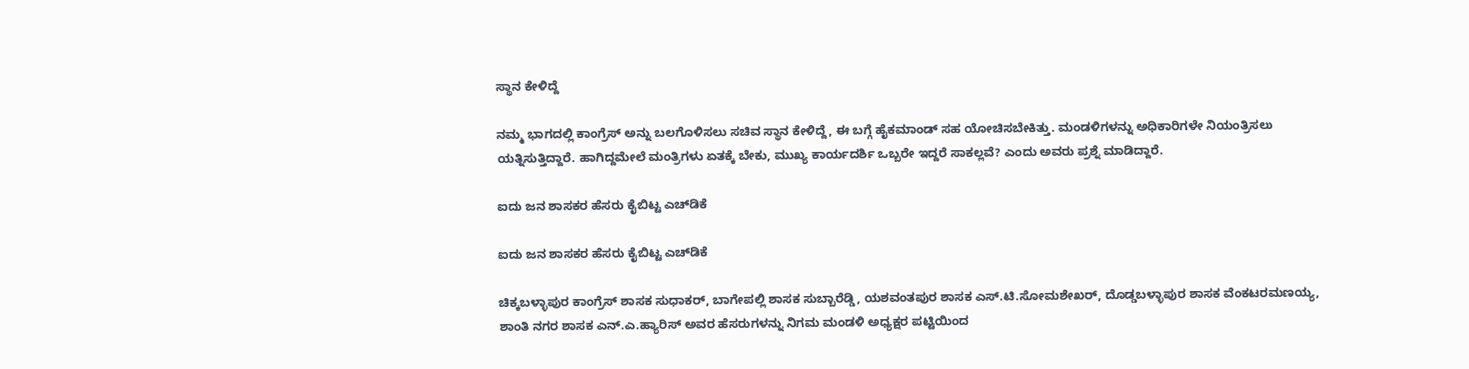ಸ್ಥಾನ ಕೇಳಿದ್ದೆ

ನಮ್ಮ ಭಾಗದಲ್ಲಿ ಕಾಂಗ್ರೆಸ್ ಅನ್ನು ಬಲಗೊಳಿಸಲು ಸಚಿವ ಸ್ಥಾನ ಕೇಳಿದ್ದೆ, ಈ ಬಗ್ಗೆ ಹೈಕಮಾಂಡ್ ಸಹ ಯೋಚಿಸಬೇಕಿತ್ತು. ಮಂಡಳಿಗಳನ್ನು ಅಧಿಕಾರಿಗಳೇ ನಿಯಂತ್ರಿಸಲು ಯತ್ನಿಸುತ್ತಿದ್ದಾರೆ. ಹಾಗಿದ್ದಮೇಲೆ ಮಂತ್ರಿಗಳು ಏತಕ್ಕೆ ಬೇಕು, ಮುಖ್ಯ ಕಾರ್ಯದರ್ಶಿ ಒಬ್ಬರೇ ಇದ್ದರೆ ಸಾಕಲ್ಲವೆ? ಎಂದು ಅವರು ಪ್ರಶ್ನೆ ಮಾಡಿದ್ದಾರೆ.

ಐದು ಜನ ಶಾಸಕರ ಹೆಸರು ಕೈಬಿಟ್ಟ ಎಚ್‌ಡಿಕೆ

ಐದು ಜನ ಶಾಸಕರ ಹೆಸರು ಕೈಬಿಟ್ಟ ಎಚ್‌ಡಿಕೆ

ಚಿಕ್ಕಬಳ್ಳಾಪುರ ಕಾಂಗ್ರೆಸ್ ಶಾಸಕ ಸುಧಾಕರ್, ಬಾಗೇಪಲ್ಲಿ ಶಾಸಕ ಸುಬ್ಬಾರೆಡ್ಡಿ, ಯಶವಂತಪುರ ಶಾಸಕ ಎಸ್.ಟಿ.ಸೋಮಶೇಖರ್, ದೊಡ್ಡಬಳ್ಳಾಪುರ ಶಾಸಕ ವೆಂಕಟರಮಣಯ್ಯ, ಶಾಂತಿ ನಗರ ಶಾಸಕ ಎನ್‌.ಎ.ಹ್ಯಾರಿಸ್ ಅವರ ಹೆಸರುಗಳನ್ನು ನಿಗಮ ಮಂಡಳಿ ಅಧ್ಯಕ್ಷರ ಪಟ್ಟಿಯಿಂದ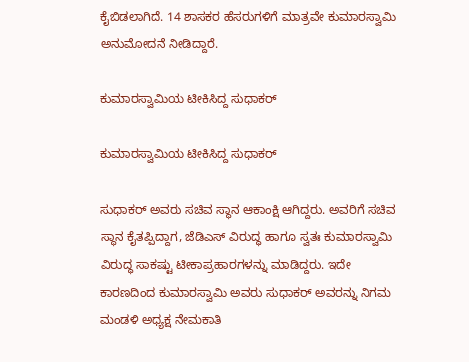ಕೈಬಿಡಲಾಗಿದೆ. 14 ಶಾಸಕರ ಹೆಸರುಗಳಿಗೆ ಮಾತ್ರವೇ ಕುಮಾರಸ್ವಾಮಿ ಅನುಮೋದನೆ ನೀಡಿದ್ದಾರೆ.

ಕುಮಾರಸ್ವಾಮಿಯ ಟೀಕಿಸಿದ್ದ ಸುಧಾಕರ್

ಕುಮಾರಸ್ವಾಮಿಯ ಟೀಕಿಸಿದ್ದ ಸುಧಾಕರ್

ಸುಧಾಕರ್ ಅವರು ಸಚಿವ ಸ್ಥಾನ ಆಕಾಂಕ್ಷಿ ಆಗಿದ್ದರು. ಅವರಿಗೆ ಸಚಿವ ಸ್ಥಾನ ಕೈತಪ್ಪಿದ್ದಾಗ, ಜೆಡಿಎಸ್‌ ವಿರುದ್ಧ ಹಾಗೂ ಸ್ವತಃ ಕುಮಾರಸ್ವಾಮಿ ವಿರುದ್ಧ ಸಾಕಷ್ಟು ಟೀಕಾಪ್ರಹಾರಗಳನ್ನು ಮಾಡಿದ್ದರು. ಇದೇ ಕಾರಣದಿಂದ ಕುಮಾರಸ್ವಾಮಿ ಅವರು ಸುಧಾಕರ್ ಅವರನ್ನು ನಿಗಮ ಮಂಡಳಿ ಅಧ್ಯಕ್ಷ ನೇಮಕಾತಿ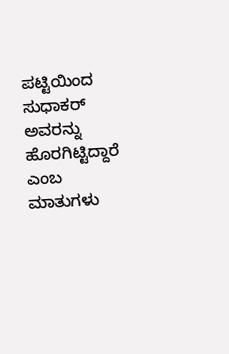ಪಟ್ಟಿಯಿಂದ ಸುಧಾಕರ್ ಅವರನ್ನು ಹೊರಗಿಟ್ಟಿದ್ದಾರೆ ಎಂಬ ಮಾತುಗಳು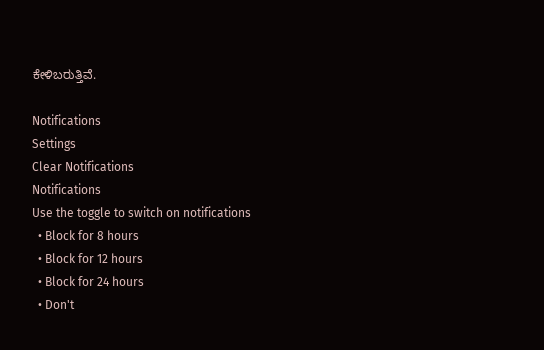ಕೇಳಿಬರುತ್ತಿವೆ.

Notifications
Settings
Clear Notifications
Notifications
Use the toggle to switch on notifications
  • Block for 8 hours
  • Block for 12 hours
  • Block for 24 hours
  • Don't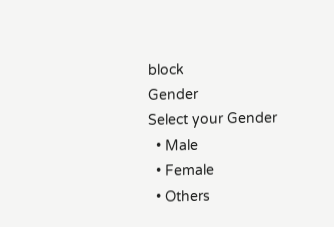block
Gender
Select your Gender
  • Male
  • Female
  • Others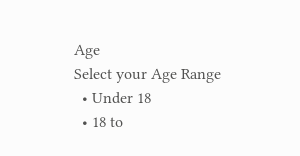Age
Select your Age Range
  • Under 18
  • 18 to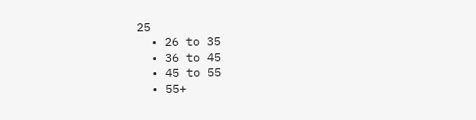25
  • 26 to 35
  • 36 to 45
  • 45 to 55
  • 55+